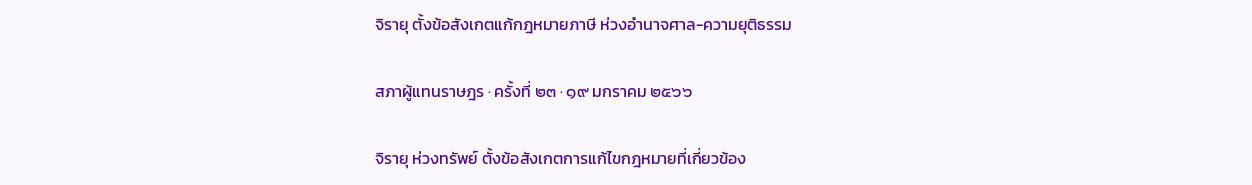จิรายุ ตั้งข้อสังเกตแก้กฎหมายภาษี ห่วงอำนาจศาล-ความยุติธรรม

สภาผู้แทนราษฎร · ครั้งที่ ๒๓ · ๑๙ มกราคม ๒๕๖๖

จิรายุ ห่วงทรัพย์ ตั้งข้อสังเกตการแก้ไขกฎหมายที่เกี่ยวข้อง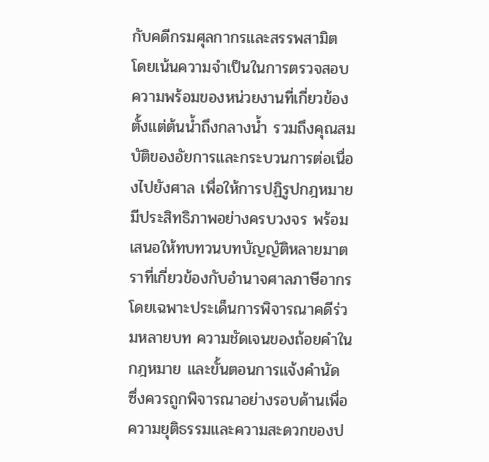กับคดีกรมศุลกากรและสรรพสามิต โดยเน้นความจำเป็นในการตรวจสอบความพร้อมของหน่วยงานที่เกี่ยวข้องตั้งแต่ต้นน้ำถึงกลางน้ำ รวมถึงคุณสมบัติของอัยการและกระบวนการต่อเนื่องไปยังศาล เพื่อให้การปฏิรูปกฎหมายมีประสิทธิภาพอย่างครบวงจร พร้อมเสนอให้ทบทวนบทบัญญัติหลายมาตราที่เกี่ยวข้องกับอำนาจศาลภาษีอากร โดยเฉพาะประเด็นการพิจารณาคดีร่วมหลายบท ความชัดเจนของถ้อยคำในกฎหมาย และขั้นตอนการแจ้งคำนัด ซึ่งควรถูกพิจารณาอย่างรอบด้านเพื่อความยุติธรรมและความสะดวกของป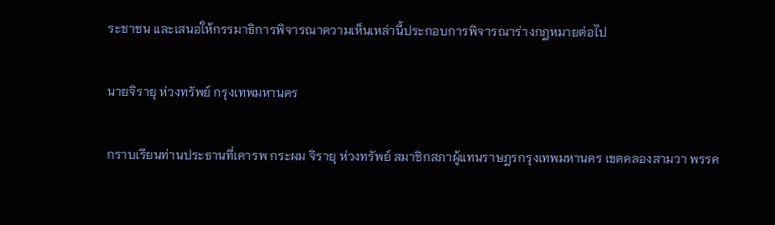ระชาชน และเสนอให้กรรมาธิการพิจารณาความเห็นเหล่านี้ประกอบการพิจารณาร่างกฎหมายต่อไป

นายจิรายุ ห่วงทรัพย์ กรุงเทพมหานคร

กราบเรียนท่านประธานที่เคารพ กระผม จิรายุ ห่วงทรัพย์ สมาชิกสภาผู้แทนราษฎรกรุงเทพมหานคร เขตคลองสามวา พรรค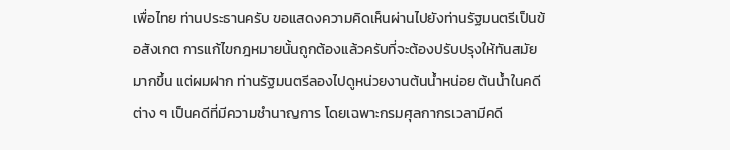เพื่อไทย ท่านประธานครับ ขอแสดงความคิดเห็นผ่านไปยังท่านรัฐมนตรีเป็นข้อสังเกต การแก้ไขกฎหมายนั้นถูกต้องแล้วครับที่จะต้องปรับปรุงให้ทันสมัยมากขึ้น แต่ผมฝาก ท่านรัฐมนตรีลองไปดูหน่วยงานต้นน้ำหน่อย ต้นน้ำในคดีต่าง ๆ เป็นคดีที่มีความชำนาญการ โดยเฉพาะกรมศุลกากรเวลามีคดี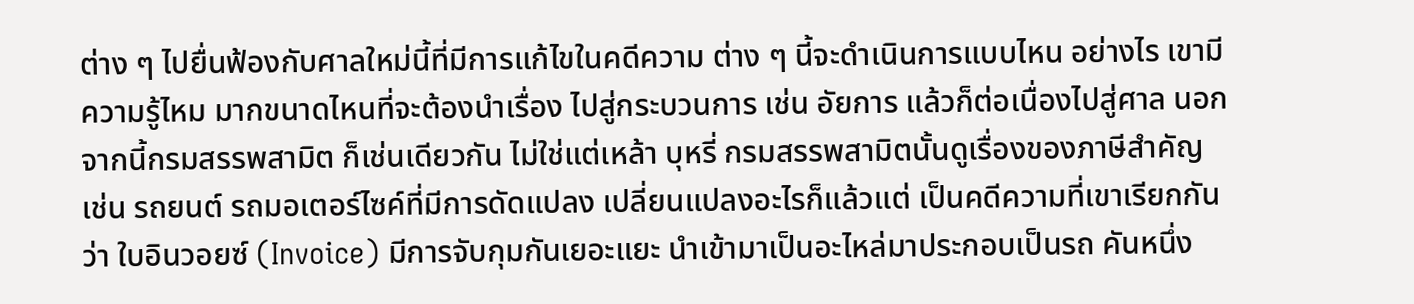ต่าง ๆ ไปยื่นฟ้องกับศาลใหม่นี้ที่มีการแก้ไขในคดีความ ต่าง ๆ นี้จะดำเนินการแบบไหน อย่างไร เขามีความรู้ไหม มากขนาดไหนที่จะต้องนำเรื่อง ไปสู่กระบวนการ เช่น อัยการ แล้วก็ต่อเนื่องไปสู่ศาล นอกจากนี้กรมสรรพสามิต ก็เช่นเดียวกัน ไม่ใช่แต่เหล้า บุหรี่ กรมสรรพสามิตนั้นดูเรื่องของภาษีสำคัญ เช่น รถยนต์ รถมอเตอร์ไซค์ที่มีการดัดแปลง เปลี่ยนแปลงอะไรก็แล้วแต่ เป็นคดีความที่เขาเรียกกันว่า ใบอินวอยซ์ (Invoice) มีการจับกุมกันเยอะแยะ นำเข้ามาเป็นอะไหล่มาประกอบเป็นรถ คันหนึ่ง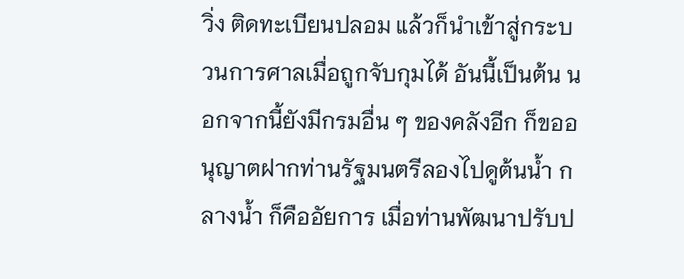วิ่ง ติดทะเบียนปลอม แล้วก็นำเข้าสู่กระบวนการศาลเมื่อถูกจับกุมได้ อันนี้เป็นต้น นอกจากนี้ยังมีกรมอื่น ๆ ของคลังอีก ก็ขออนุญาตฝากท่านรัฐมนตรีลองไปดูต้นน้ำ กลางน้ำ ก็คืออัยการ เมื่อท่านพัฒนาปรับป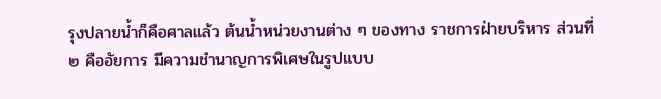รุงปลายน้ำก็คือศาลแล้ว ต้นน้ำหน่วยงานต่าง ๆ ของทาง ราชการฝ่ายบริหาร ส่วนที่ ๒ คืออัยการ มีความชำนาญการพิเศษในรูปแบบ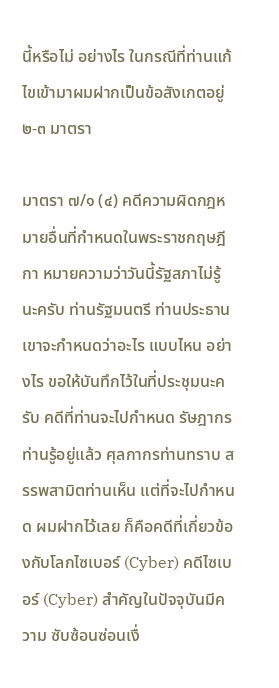นี้หรือไม่ อย่างไร ในกรณีที่ท่านแก้ไขเข้ามาผมฝากเป็นข้อสังเกตอยู่ ๒-๓ มาตรา

มาตรา ๗/๑ (๔) คดีความผิดกฎหมายอื่นที่กำหนดในพระราชกฤษฎีกา หมายความว่าวันนี้รัฐสภาไม่รู้นะครับ ท่านรัฐมนตรี ท่านประธาน เขาจะกำหนดว่าอะไร แบบไหน อย่างไร ขอให้บันทึกไว้ในที่ประชุมนะครับ คดีที่ท่านจะไปกำหนด รัษฎากร ท่านรู้อยู่แล้ว ศุลกากรท่านทราบ สรรพสามิตท่านเห็น แต่ที่จะไปกำหนด ผมฝากไว้เลย ก็คือคดีที่เกี่ยวข้องกับโลกไซเบอร์ (Cyber) คดีไซเบอร์ (Cyber) สำคัญในปัจจุบันมีความ ซับซ้อนซ่อนเงื่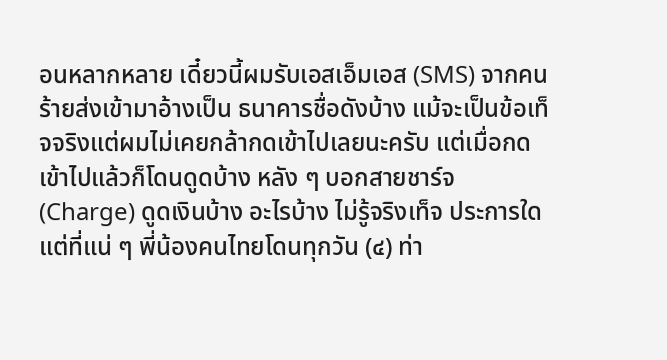อนหลากหลาย เดี๋ยวนี้ผมรับเอสเอ็มเอส (SMS) จากคนร้ายส่งเข้ามาอ้างเป็น ธนาคารชื่อดังบ้าง แม้จะเป็นข้อเท็จจริงแต่ผมไม่เคยกล้ากดเข้าไปเลยนะครับ แต่เมื่อกด เข้าไปแล้วก็โดนดูดบ้าง หลัง ๆ บอกสายชาร์จ (Charge) ดูดเงินบ้าง อะไรบ้าง ไม่รู้จริงเท็จ ประการใด แต่ที่แน่ ๆ พี่น้องคนไทยโดนทุกวัน (๔) ท่า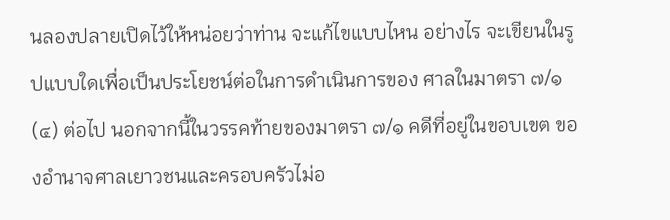นลองปลายเปิดไว้ให้หน่อยว่าท่าน จะแก้ไขแบบไหน อย่างไร จะเขียนในรูปแบบใดเพื่อเป็นประโยชน์ต่อในการดำเนินการของ ศาลในมาตรา ๗/๑ (๔) ต่อไป นอกจากนี้ในวรรคท้ายของมาตรา ๗/๑ คดีที่อยู่ในขอบเขต ของอำนาจศาลเยาวชนและครอบครัวไม่อ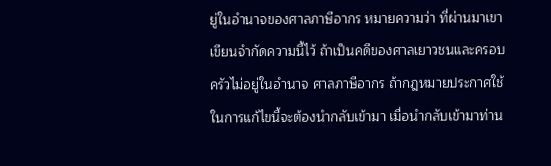ยู่ในอำนาจของศาลภาษีอากร หมายความว่า ที่ผ่านมาเขาเขียนจำกัดความนี้ไว้ ถ้าเป็นคดีของศาลเยาวชนและครอบครัวไม่อยู่ในอำนาจ ศาลภาษีอากร ถ้ากฎหมายประกาศใช้ในการแก้ไขนี้จะต้องนำกลับเข้ามา เมื่อนำกลับเข้ามาท่าน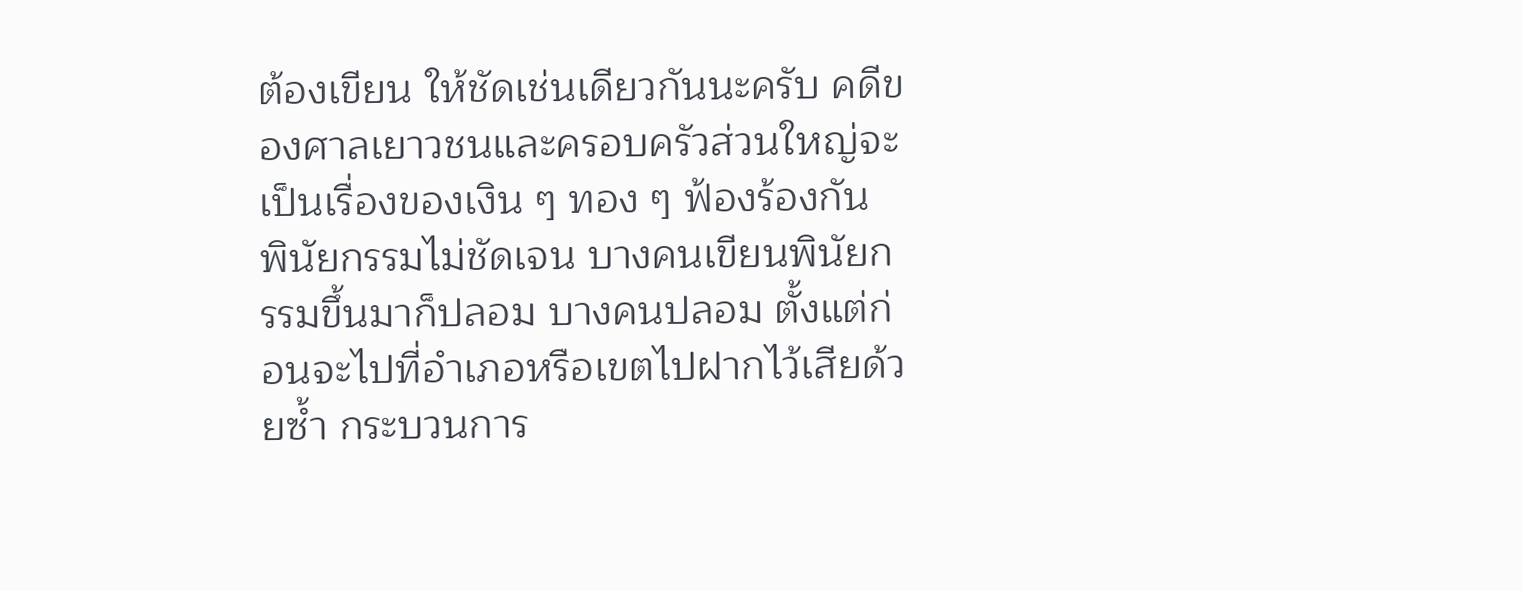ต้องเขียน ให้ชัดเช่นเดียวกันนะครับ คดีของศาลเยาวชนและครอบครัวส่วนใหญ่จะเป็นเรื่องของเงิน ๆ ทอง ๆ ฟ้องร้องกัน พินัยกรรมไม่ชัดเจน บางคนเขียนพินัยกรรมขึ้นมาก็ปลอม บางคนปลอม ตั้งแต่ก่อนจะไปที่อำเภอหรือเขตไปฝากไว้เสียด้วยซ้ำ กระบวนการ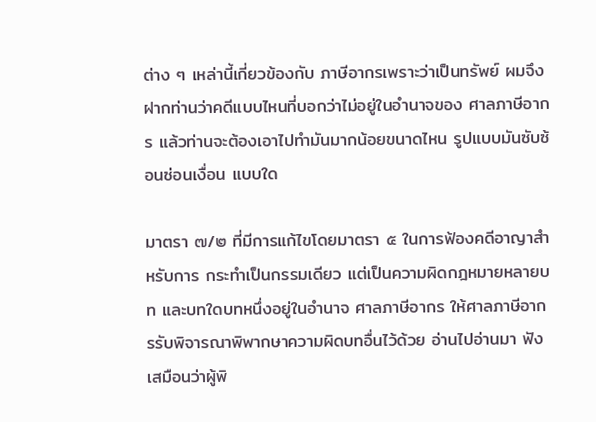ต่าง ๆ เหล่านี้เกี่ยวข้องกับ ภาษีอากรเพราะว่าเป็นทรัพย์ ผมจึงฝากท่านว่าคดีแบบไหนที่บอกว่าไม่อยู่ในอำนาจของ ศาลภาษีอากร แล้วท่านจะต้องเอาไปทำมันมากน้อยขนาดไหน รูปแบบมันซับซ้อนซ่อนเงื่อน แบบใด

มาตรา ๗/๒ ที่มีการแก้ไขโดยมาตรา ๕ ในการฟ้องคดีอาญาสำหรับการ กระทำเป็นกรรมเดียว แต่เป็นความผิดกฎหมายหลายบท และบทใดบทหนึ่งอยู่ในอำนาจ ศาลภาษีอากร ให้ศาลภาษีอากรรับพิจารณาพิพากษาความผิดบทอื่นไว้ด้วย อ่านไปอ่านมา ฟังเสมือนว่าผู้พิ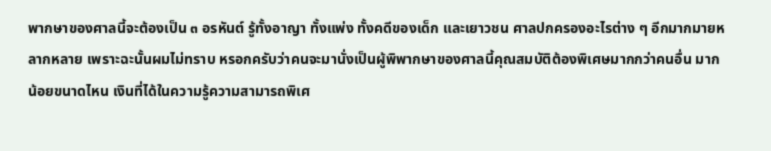พากษาของศาลนี้จะต้องเป็น ๓ อรหันต์ รู้ทั้งอาญา ทั้งแพ่ง ทั้งคดีของเด็ก และเยาวชน ศาลปกครองอะไรต่าง ๆ อีกมากมายหลากหลาย เพราะฉะนั้นผมไม่ทราบ หรอกครับว่าคนจะมานั่งเป็นผู้พิพากษาของศาลนี้คุณสมบัติต้องพิเศษมากกว่าคนอื่น มากน้อยขนาดไหน เงินที่ได้ในความรู้ความสามารถพิเศ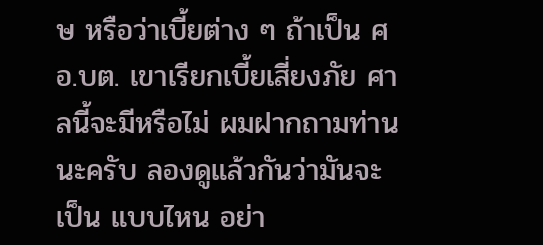ษ หรือว่าเบี้ยต่าง ๆ ถ้าเป็น ศอ.บต. เขาเรียกเบี้ยเสี่ยงภัย ศาลนี้จะมีหรือไม่ ผมฝากถามท่านนะครับ ลองดูแล้วกันว่ามันจะเป็น แบบไหน อย่า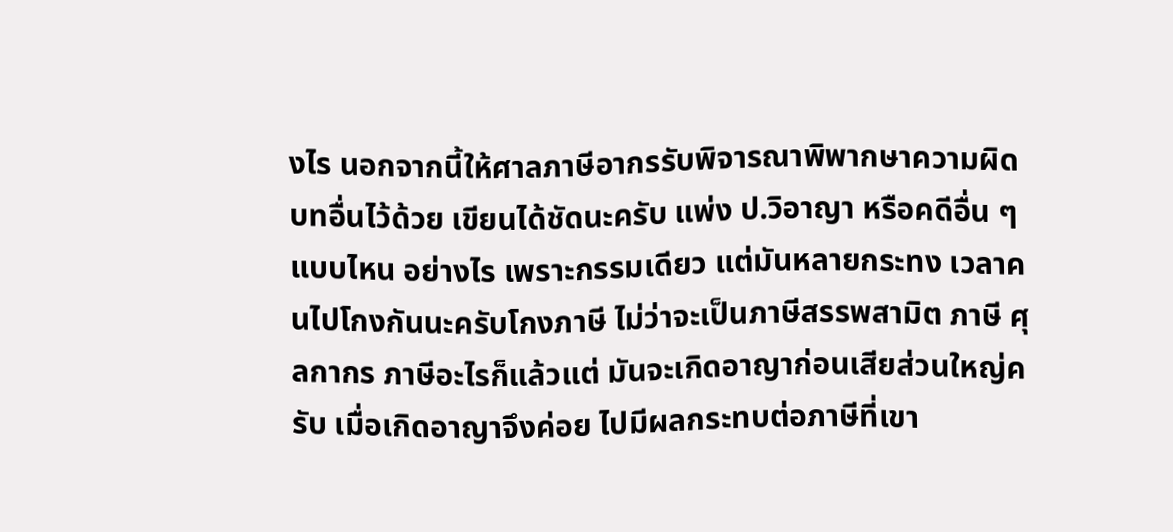งไร นอกจากนี้ให้ศาลภาษีอากรรับพิจารณาพิพากษาความผิดบทอื่นไว้ด้วย เขียนได้ชัดนะครับ แพ่ง ป.วิอาญา หรือคดีอื่น ๆ แบบไหน อย่างไร เพราะกรรมเดียว แต่มันหลายกระทง เวลาคนไปโกงกันนะครับโกงภาษี ไม่ว่าจะเป็นภาษีสรรพสามิต ภาษี ศุลกากร ภาษีอะไรก็แล้วแต่ มันจะเกิดอาญาก่อนเสียส่วนใหญ่ครับ เมื่อเกิดอาญาจึงค่อย ไปมีผลกระทบต่อภาษีที่เขา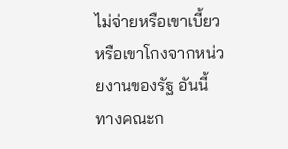ไม่จ่ายหรือเขาเบี้ยวหรือเขาโกงจากหน่วยงานของรัฐ อันนี้ ทางคณะก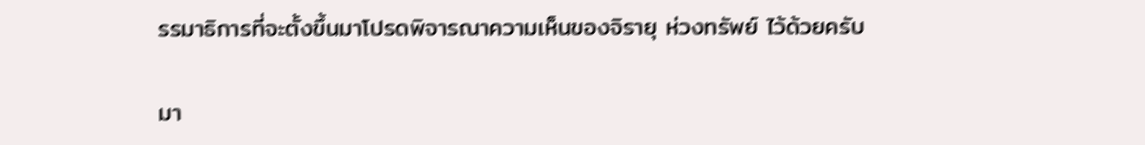รรมาธิการที่จะตั้งขึ้นมาโปรดพิจารณาความเห็นของจิรายุ ห่วงทรัพย์ ไว้ด้วยครับ

มา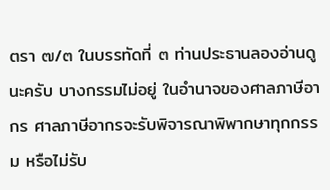ตรา ๗/๓ ในบรรทัดที่ ๓ ท่านประธานลองอ่านดูนะครับ บางกรรมไม่อยู่ ในอำนาจของศาลภาษีอากร ศาลภาษีอากรจะรับพิจารณาพิพากษาทุกกรรม หรือไม่รับ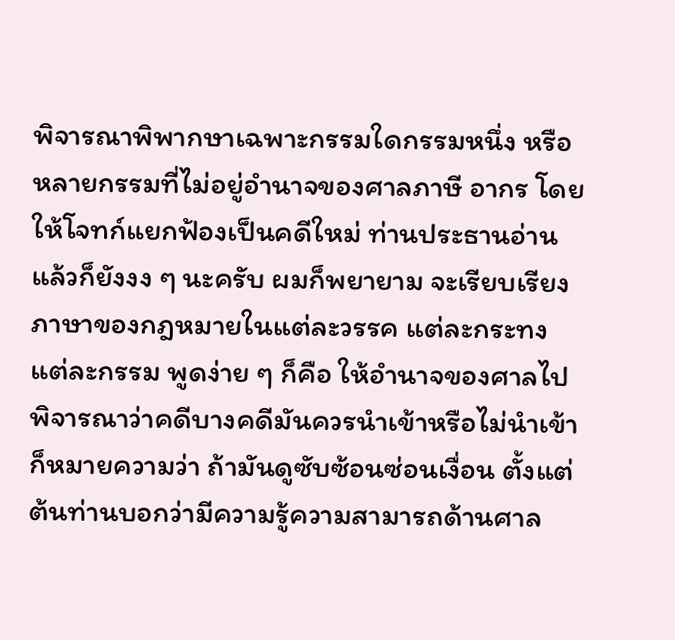พิจารณาพิพากษาเฉพาะกรรมใดกรรมหนึ่ง หรือหลายกรรมที่ไม่อยู่อำนาจของศาลภาษี อากร โดยให้โจทก์แยกฟ้องเป็นคดีใหม่ ท่านประธานอ่านแล้วก็ยังงง ๆ นะครับ ผมก็พยายาม จะเรียบเรียงภาษาของกฎหมายในแต่ละวรรค แต่ละกระทง แต่ละกรรม พูดง่าย ๆ ก็คือ ให้อำนาจของศาลไปพิจารณาว่าคดีบางคดีมันควรนำเข้าหรือไม่นำเข้า ก็หมายความว่า ถ้ามันดูซับซ้อนซ่อนเงื่อน ตั้งแต่ต้นท่านบอกว่ามีความรู้ความสามารถด้านศาล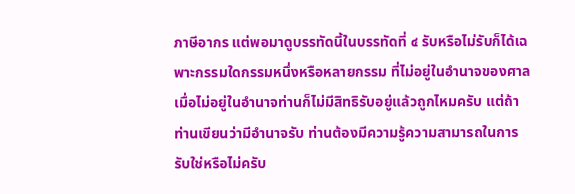ภาษีอากร แต่พอมาดูบรรทัดนี้ในบรรทัดที่ ๔ รับหรือไม่รับก็ได้เฉพาะกรรมใดกรรมหนึ่งหรือหลายกรรม ที่ไม่อยู่ในอำนาจของศาล เมื่อไม่อยู่ในอำนาจท่านก็ไม่มีสิทธิรับอยู่แล้วถูกไหมครับ แต่ถ้าท่านเขียนว่ามีอำนาจรับ ท่านต้องมีความรู้ความสามารถในการรับใช่หรือไม่ครับ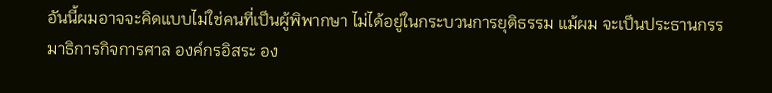อันนี้ผมอาจจะคิดแบบไม่ใช่คนที่เป็นผู้พิพากษา ไม่ได้อยู่ในกระบวนการยุติธรรม แม้ผม จะเป็นประธานกรรมาธิการกิจการศาล องค์กรอิสระ อง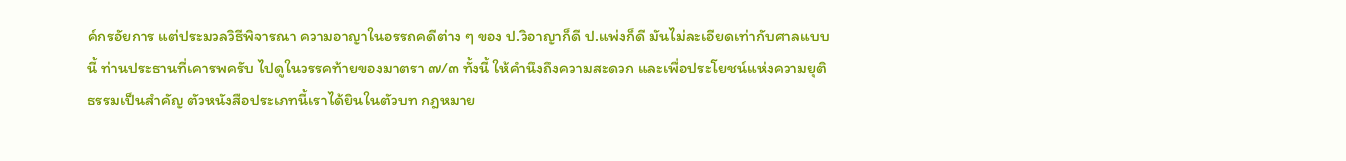ค์กรอัยการ แต่ประมวลวิธีพิจารณา ความอาญาในอรรถคดีต่าง ๆ ของ ป.วิอาญาก็ดี ป.แพ่งก็ดี มันไม่ละเอียดเท่ากับศาลแบบนี้ ท่านประธานที่เคารพครับ ไปดูในวรรคท้ายของมาตรา ๗/๓ ทั้งนี้ ให้คำนึงถึงความสะดวก และเพื่อประโยชน์แห่งความยุติธรรมเป็นสำคัญ ตัวหนังสือประเภทนี้เราได้ยินในตัวบท กฎหมาย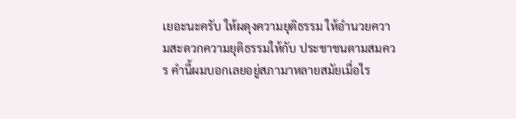เยอะนะครับ ให้ผดุงความยุติธรรม ให้อำนวยความสะดวกความยุติธรรมให้กับ ประชาชนตามสมควร คำนี้ผมบอกเลยอยู่สภามาหลายสมัยเมื่อไร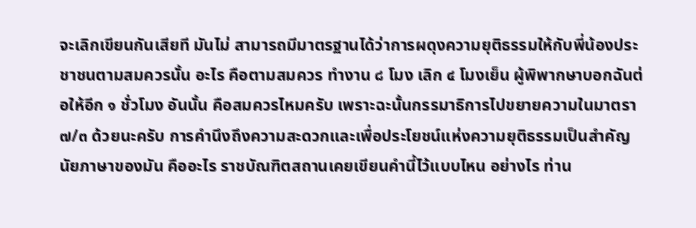จะเลิกเขียนกันเสียที มันไม่ สามารถมีมาตรฐานได้ว่าการผดุงความยุติธรรมให้กับพี่น้องประชาชนตามสมควรนั้น อะไร คือตามสมควร ทำงาน ๘ โมง เลิก ๔ โมงเย็น ผู้พิพากษาบอกฉันต่อให้อีก ๑ ชั่วโมง อันนั้น คือสมควรไหมครับ เพราะฉะนั้นกรรมาธิการไปขยายความในมาตรา ๗/๓ ด้วยนะครับ การคำนึงถึงความสะดวกและเพื่อประโยชน์แห่งความยุติธรรมเป็นสำคัญ นัยภาษาของมัน คืออะไร ราชบัณฑิตสถานเคยเขียนคำนี้ไว้แบบไหน อย่างไร ท่าน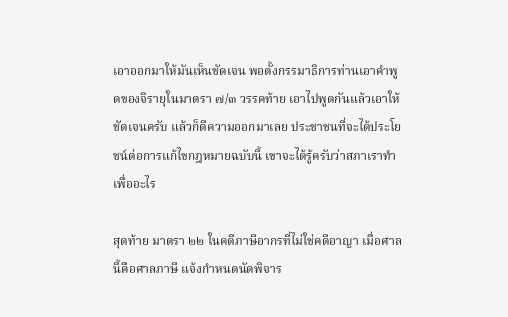เอาออกมาให้มันเห็นชัดเจน พอตั้งกรรมาธิการท่านเอาคำพูดของจิรายุในมาตรา ๗/๓ วรรคท้าย เอาไปพูดกันแล้วเอาให้ ชัดเจนครับ แล้วก็ตีความออกมาเลย ประชาชนที่จะได้ประโยชน์ต่อการแก้ไขกฎหมายฉบับนี้ เขาจะได้รู้ครับว่าสภาเราทำเพื่ออะไร

สุดท้าย มาตรา ๒๒ ในคดีภาษีอากรที่ไม่ใช่คดีอาญา เมื่อศาลนี้คือศาลภาษี แจ้งกำหนดนัดพิจาร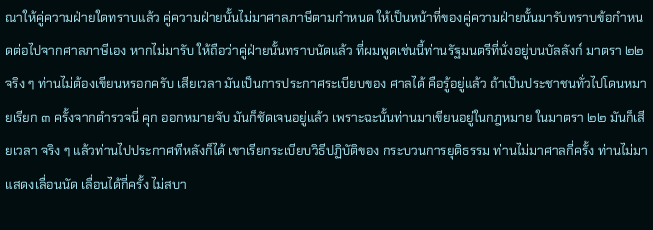ณาให้คู่ความฝ่ายใดทราบแล้ว คู่ความฝ่ายนั้นไม่มาศาลภาษีตามกำหนด ให้เป็นหน้าที่ของคู่ความฝ่ายนั้นมารับทราบข้อกำหนดต่อไปจากศาลภาษีเอง หากไม่มารับ ให้ถือว่าคู่ฝ่ายนั้นทราบนัดแล้ว ที่ผมพูดเช่นนี้ท่านรัฐมนตรีที่นั่งอยู่บนบัลลังก์ มาตรา ๒๒ จริง ๆ ท่านไม่ต้องเขียนหรอกครับ เสียเวลา มันเป็นการประกาศระเบียบของ ศาลได้ คือรู้อยู่แล้ว ถ้าเป็นประชาชนทั่วไปโดนหมายเรียก ๓ ครั้งจากตำรวจนี่ คุก ออกหมายจับ มันก็ชัดเจนอยู่แล้ว เพราะฉะนั้นท่านมาเขียนอยู่ในกฎหมาย ในมาตรา ๒๒ มันก็เสียเวลา จริง ๆ แล้วท่านไปประกาศทีหลังก็ได้ เขาเรียกระเบียบวิธีปฏิบัติของ กระบวนการยุติธรรม ท่านไม่มาศาลกี่ครั้ง ท่านไม่มาแสดงเลื่อนนัด เลื่อนได้กี่ครั้ง ไม่สบา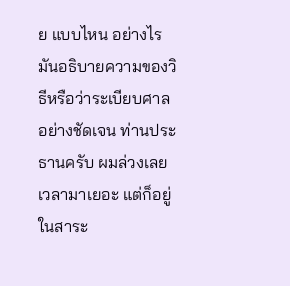ย แบบไหน อย่างไร มันอธิบายความของวิธีหรือว่าระเบียบศาลอย่างชัดเจน ท่านประธานครับ ผมล่วงเลยเวลามาเยอะ แต่ก็อยู่ในสาระ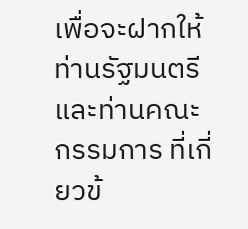เพื่อจะฝากให้ท่านรัฐมนตรีและท่านคณะกรรมการ ที่เกี่ยวข้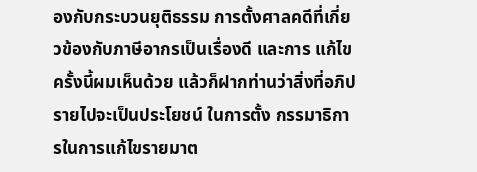องกับกระบวนยุติธรรม การตั้งศาลคดีที่เกี่ยวข้องกับภาษีอากรเป็นเรื่องดี และการ แก้ไขครั้งนี้ผมเห็นด้วย แล้วก็ฝากท่านว่าสิ่งที่อภิปรายไปจะเป็นประโยชน์ ในการตั้ง กรรมาธิการในการแก้ไขรายมาต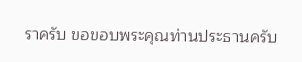ราครับ ขอขอบพระคุณท่านประธานครับ